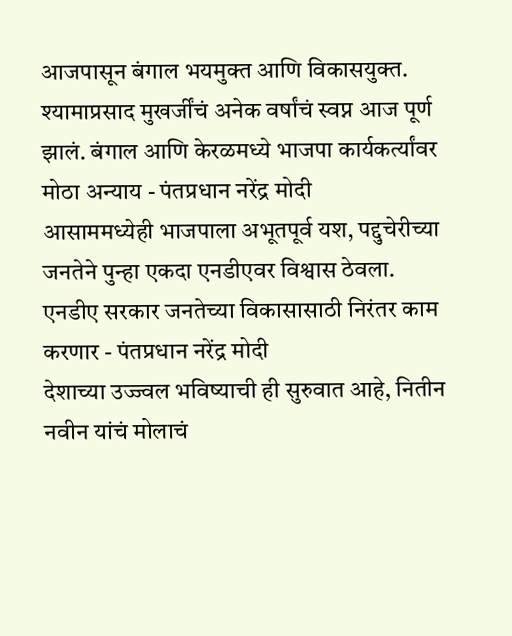आजपासून बंगाल भयमुक्त आणि विकासयुक्त. श्यामाप्रसाद मुखर्जींचं अनेक वर्षांचं स्वप्न आज पूर्ण झालं. बंगाल आणि केरळमध्ये भाजपा कार्यकर्त्यांवर मोठा अन्याय - पंतप्रधान नरेंद्र मोदी
आसाममध्येही भाजपाला अभूतपूर्व यश, पद्दुचेरीच्या जनतेने पुन्हा एकदा एनडीएवर विश्वास ठेवला. एनडीए सरकार जनतेच्या विकासासाठी निरंतर काम करणार - पंतप्रधान नरेंद्र मोदी
देशाच्या उज्ज्वल भविष्याची ही सुरुवात आहे, नितीन नवीन यांचं मोलाचं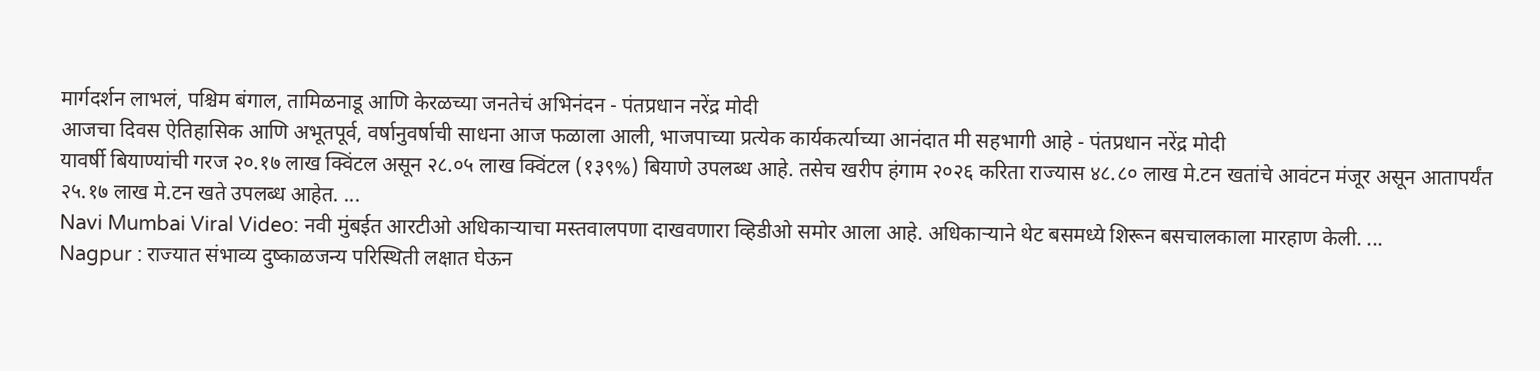मार्गदर्शन लाभलं, पश्चिम बंगाल, तामिळनाडू आणि केरळच्या जनतेचं अभिनंदन - पंतप्रधान नरेंद्र मोदी
आजचा दिवस ऐतिहासिक आणि अभूतपूर्व, वर्षानुवर्षाची साधना आज फळाला आली, भाजपाच्या प्रत्येक कार्यकर्त्याच्या आनंदात मी सहभागी आहे - पंतप्रधान नरेंद्र मोदी
यावर्षी बियाण्यांची गरज २०.१७ लाख क्विंटल असून २८.०५ लाख क्विंटल (१३९%) बियाणे उपलब्ध आहे. तसेच खरीप हंगाम २०२६ करिता राज्यास ४८.८० लाख मे.टन खतांचे आवंटन मंजूर असून आतापर्यंत २५.१७ लाख मे.टन खते उपलब्ध आहेत. ...
Navi Mumbai Viral Video: नवी मुंबईत आरटीओ अधिकाऱ्याचा मस्तवालपणा दाखवणारा व्हिडीओ समोर आला आहे. अधिकाऱ्याने थेट बसमध्ये शिरून बसचालकाला मारहाण केली. ...
Nagpur : राज्यात संभाव्य दुष्काळजन्य परिस्थिती लक्षात घेऊन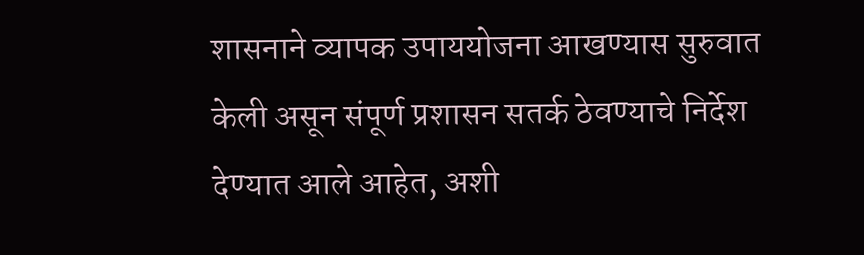शासनाने व्यापक उपाययोजना आखण्यास सुरुवात केली असून संपूर्ण प्रशासन सतर्क ठेवण्याचे निर्देश देण्यात आले आहेत, अशी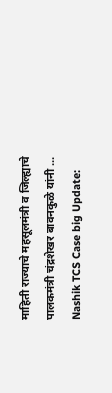माहिती राज्याचे महसूलमंत्री व जिल्ह्याचे पालकमंत्री चंद्रशेखर बावनकुळे यांनी ...
Nashik TCS Case big Update: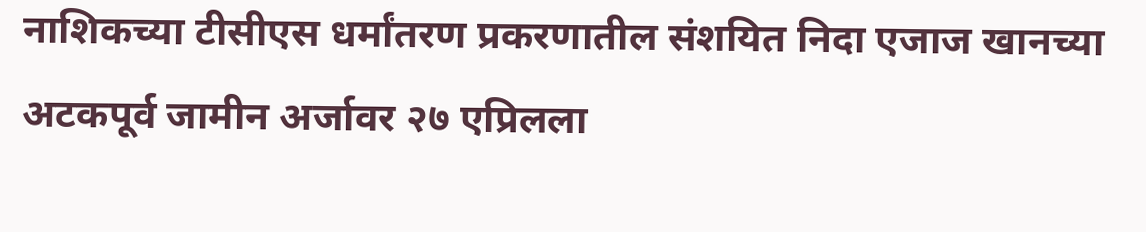नाशिकच्या टीसीएस धर्मांतरण प्रकरणातील संशयित निदा एजाज खानच्या अटकपूर्व जामीन अर्जावर २७ एप्रिलला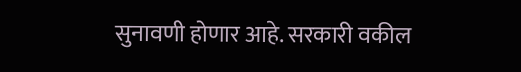सुनावणी होणार आहे. सरकारी वकील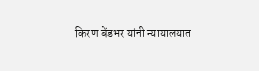किरण बेंडभर यांनी न्यायालयात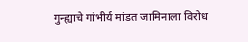गुन्ह्याचे गांभीर्य मांडत जामिनाला विरोध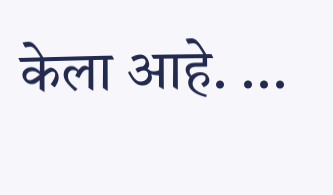केला आहे. ...